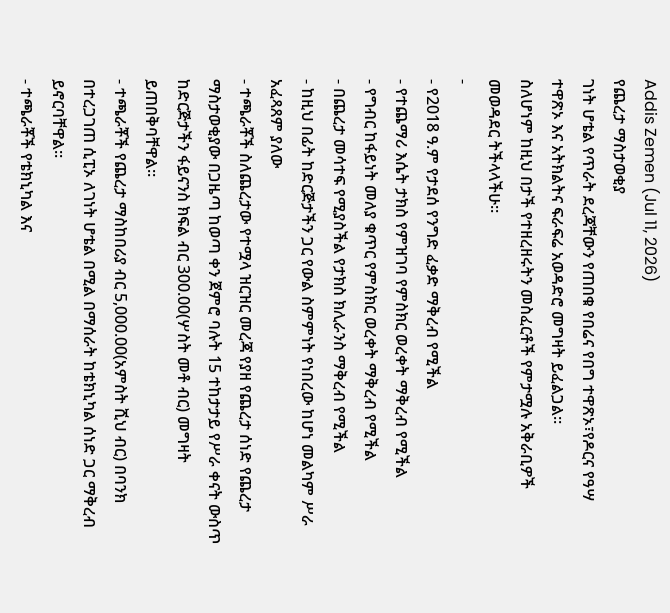Addis Zemen (Jul 11, 2026)
የጨረታ ማስታወቂያ
ገነት ሆቴል የጥራት ደረጃቸውን የጠበቁ የበሬና የበግ ተዋጽኦ፣የዶርና የዓሣ ተዋጽኦ እና አትክልትና ፍራፍሬ አወዳድሮ መግዛት ይፈልጋል።
ስለሆነም ከዚህ በታች የተዘረዘሩትን መስፈርቶች የምታሟሉ አቅራቢዎች መወዳደር ትችላላችሁ።
-
- የ2018 ዓ.ም የታደሰ የንግድ ፈቃድ ማቅረብ የሚችል
- የተጨማሪ እሴት ታክስ የምዝገባ የምስክር ወረቀት ማቅረብ የሚችል
- የግብር ከፋይነት መለያ ቁጥር የምስክር ወረቀት ማቅረብ የሚችል
- በጨረታ መሳተፍ የሚያስችል የታክስ ክሊራንስ ማቅረብ የሚችል
- ከዚህ በፊት ከድርጅታችን ጋር የውል ስምምነት የነበረው ከሆነ መልካም ሥራ አፈጻጸም ያለው
- ተጫራቾች ስለጨረታው የተሟላ ዝርዝር መረጃ የያዘ የጨረታ ሰነድ የጨረታ ማስታወቂያው በጋዜጣ ከወጣ ቀን ጀምሮ ባሉት 15 ተከታታይ የሥራ ቀናት ውስጥ ከድርጅታችን ፋይናንስ ክፍል ብር 300.00(ሦስት መቶ ብር) መግዛት ይጠበቅባቸዋል።
- ተጫራቾች የጨረታ ማስከበሪያ ብር 5,000.00(አምስት ሺህ ብር) በባንክ በተረጋገጠ ሲፒኦ ለገነት ሆቴል በሚል በማሰራት ከቴክኒካል ሰነድ ጋር ማቅረብ ይኖርባቸዋል።
- ተጫራቾች የቴክኒካል እና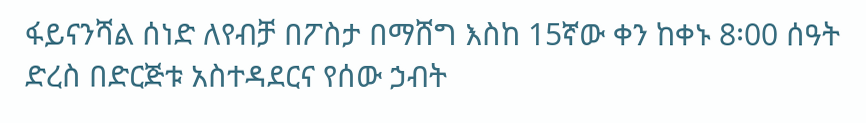ፋይናንሻል ሰነድ ለየብቻ በፖስታ በማሸግ እስከ 15ኛው ቀን ከቀኑ 8፡00 ሰዓት ድረስ በድርጅቱ አስተዳደርና የሰው ኃብት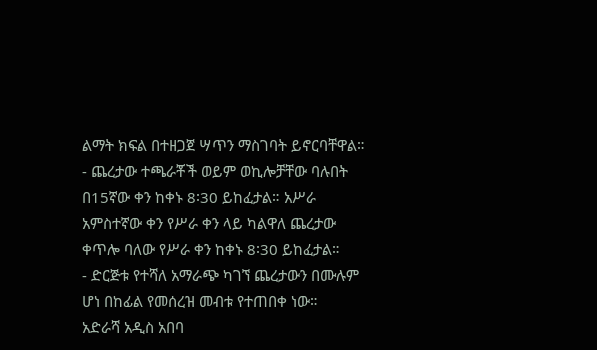ልማት ክፍል በተዘጋጀ ሣጥን ማስገባት ይኖርባቸዋል።
- ጨረታው ተጫራቾች ወይም ወኪሎቻቸው ባሉበት በ15ኛው ቀን ከቀኑ 8፡30 ይከፈታል። አሥራ አምስተኛው ቀን የሥራ ቀን ላይ ካልዋለ ጨረታው ቀጥሎ ባለው የሥራ ቀን ከቀኑ 8፡30 ይከፈታል።
- ድርጅቱ የተሻለ አማራጭ ካገኘ ጨረታውን በሙሉም ሆነ በከፊል የመሰረዝ መብቱ የተጠበቀ ነው።
አድራሻ አዲስ አበባ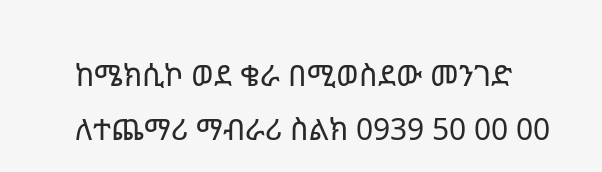ከሜክሲኮ ወደ ቄራ በሚወስደው መንገድ
ለተጨማሪ ማብራሪ ስልክ 0939 50 00 00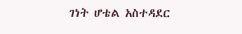ገነት ሆቴል አስተዳደር